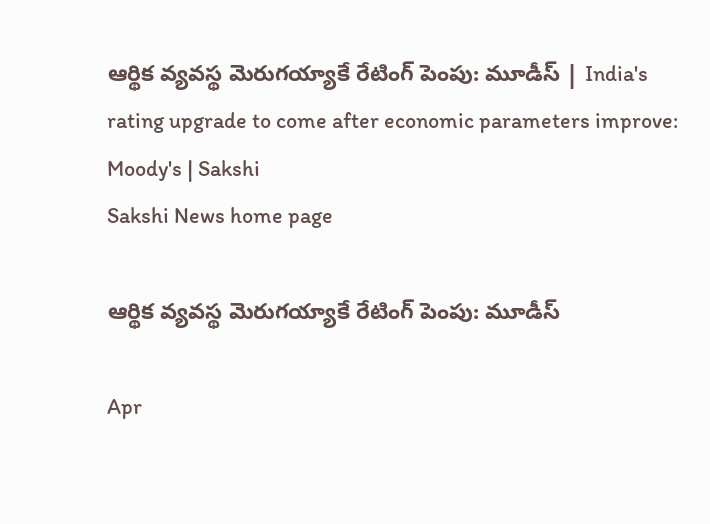ఆర్థిక వ్యవస్థ మెరుగయ్యాకే రేటింగ్ పెంపు: మూడీస్ | India's rating upgrade to come after economic parameters improve: Moody's | Sakshi
Sakshi News home page

ఆర్థిక వ్యవస్థ మెరుగయ్యాకే రేటింగ్ పెంపు: మూడీస్

Apr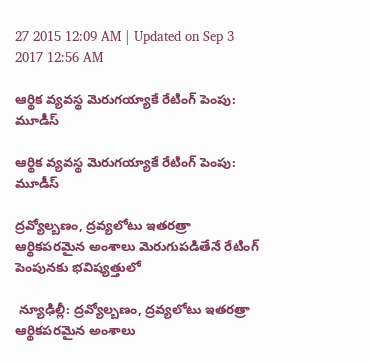27 2015 12:09 AM | Updated on Sep 3 2017 12:56 AM

ఆర్థిక వ్యవస్థ మెరుగయ్యాకే రేటింగ్ పెంపు: మూడీస్

ఆర్థిక వ్యవస్థ మెరుగయ్యాకే రేటింగ్ పెంపు: మూడీస్

ద్రవ్యోల్బణం, ద్రవ్యలోటు ఇతరత్రా ఆర్థికపరమైన అంశాలు మెరుగుపడితేనే రేటింగ్ పెంపునకు భవిష్యత్తులో

 న్యూఢిల్లీ: ద్రవ్యోల్బణం, ద్రవ్యలోటు ఇతరత్రా ఆర్థికపరమైన అంశాలు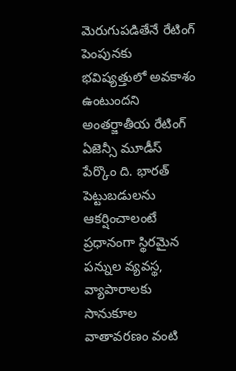మెరుగుపడితేనే రేటింగ్ పెంపునకు భవిష్యత్తులో అవకాశం ఉంటుందని అంతర్జాతీయ రేటింగ్ ఏజెన్సీ మూడీస్ పేర్కొం ది. భారత్ పెట్టుబడులను ఆకర్షించాలంటే ప్రధానంగా స్థిరమైన పన్నుల వ్యవస్థ, వ్యాపారాలకు సానుకూల వాతావరణం వంటి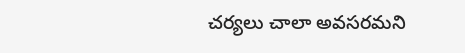చర్యలు చాలా అవసరమని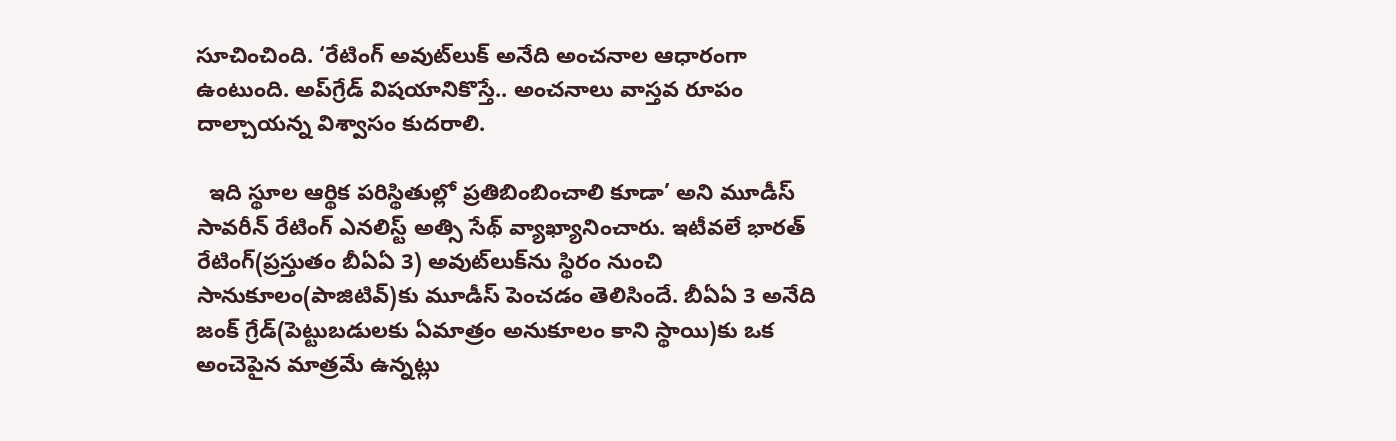సూచించింది. ‘రేటింగ్ అవుట్‌లుక్ అనేది అంచనాల ఆధారంగా ఉంటుంది. అప్‌గ్రేడ్ విషయానికొస్తే.. అంచనాలు వాస్తవ రూపం దాల్చాయన్న విశ్వాసం కుదరాలి.

  ఇది స్థూల ఆర్థిక పరిస్థితుల్లో ప్రతిబింబించాలి కూడా’ అని మూడీస్ సావరీన్ రేటింగ్ ఎనలిస్ట్ అత్సి సేథ్ వ్యాఖ్యానించారు. ఇటీవలే భారత్ రేటింగ్(ప్రస్తుతం బీఏఏ 3) అవుట్‌లుక్‌ను స్థిరం నుంచి సానుకూలం(పాజిటివ్)కు మూడీస్ పెంచడం తెలిసిందే. బీఏఏ 3 అనేది జంక్ గ్రేడ్(పెట్టుబడులకు ఏమాత్రం అనుకూలం కాని స్థాయి)కు ఒక అంచెపైన మాత్రమే ఉన్నట్లు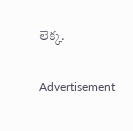లెక్క.


Advertisement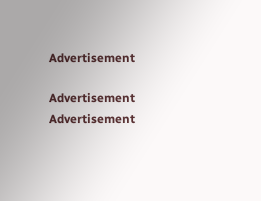Advertisement

Advertisement
Advertisement